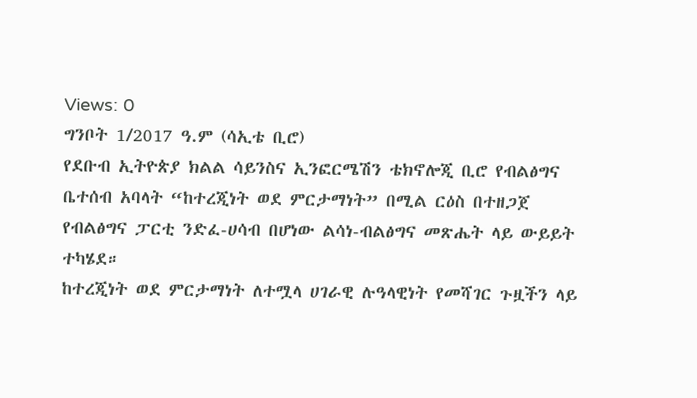Views: 0
ግንቦት 1/2017 ዓ.ም (ሳኢቴ ቢሮ)
የደቡብ ኢትዮጵያ ክልል ሳይንስና ኢንፎርሜሽን ቴክኖሎጂ ቢሮ የብልፅግና ቤተሰብ አባላት “ከተረጂነት ወደ ምርታማነት” በሚል ርዕስ በተዘጋጀ የብልፅግና ፓርቲ ንድፈ-ሀሳብ በሆነው ልሳነ-ብልፅግና መጽሔት ላይ ውይይት ተካሄደ።
ከተረጂነት ወደ ምርታማነት ለተሟላ ሀገራዊ ሉዓላዊነት የመሻገር ጉዟችን ላይ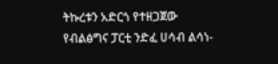ትኩረቱን አድርጎ የተዘጋጀው የብልፅግና ፓርቲ ንድፈ ሀሳብ ልሳነ-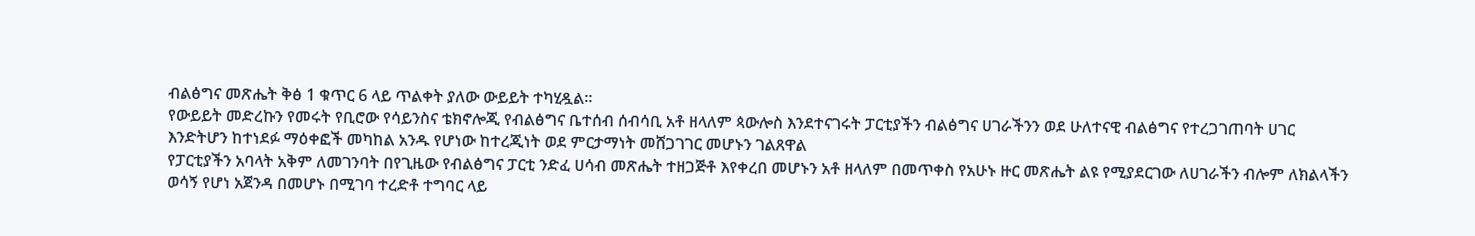ብልፅግና መጽሔት ቅፅ 1 ቁጥር 6 ላይ ጥልቀት ያለው ውይይት ተካሂዷል።
የውይይት መድረኩን የመሩት የቢሮው የሳይንስና ቴክኖሎጂ የብልፅግና ቤተሰብ ሰብሳቢ አቶ ዘላለም ጳውሎስ እንደተናገሩት ፓርቲያችን ብልፅግና ሀገራችንን ወደ ሁለተናዊ ብልፅግና የተረጋገጠባት ሀገር እንድትሆን ከተነደፉ ማዕቀፎች መካከል አንዱ የሆነው ከተረጂነት ወደ ምርታማነት መሸጋገገር መሆኑን ገልጸዋል
የፓርቲያችን አባላት አቅም ለመገንባት በየጊዜው የብልፅግና ፓርቲ ንድፈ ሀሳብ መጽሔት ተዘጋጅቶ እየቀረበ መሆኑን አቶ ዘላለም በመጥቀስ የአሁኑ ዙር መጽሔት ልዩ የሚያደርገው ለሀገራችን ብሎም ለክልላችን ወሳኝ የሆነ አጀንዳ በመሆኑ በሚገባ ተረድቶ ተግባር ላይ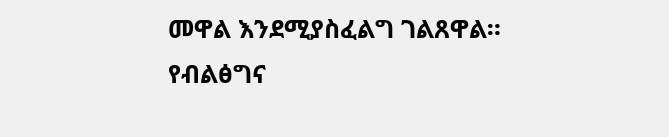መዋል እንደሚያስፈልግ ገልጸዋል።
የብልፅግና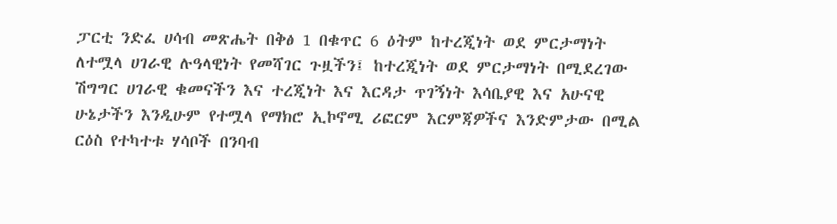ፓርቲ ንድፈ ሀሳብ መጽሔት በቅፅ 1 በቁጥር 6 ዕትም ከተረጂነት ወደ ምርታማነት ለተሟላ ሀገራዊ ሉዓላዊነት የመሻገር ጉዟችን፤ ከተረጂነት ወደ ምርታማነት በሚደረገው ሽግግር ሀገራዊ ቁመናችን እና ተረጂነት እና እርዳታ ጥገኝነት እሳቤያዊ እና አሁናዊ ሁኔታችን እንዲሁም የተሟላ የማክሮ ኢኮኖሚ ሪፎርም እርምጃዎችና እንድምታው በሚል ርዕስ የተካተቱ ሃሳቦች በንባብ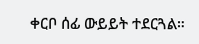ቀርቦ ሰፊ ውይይት ተደርጓል።